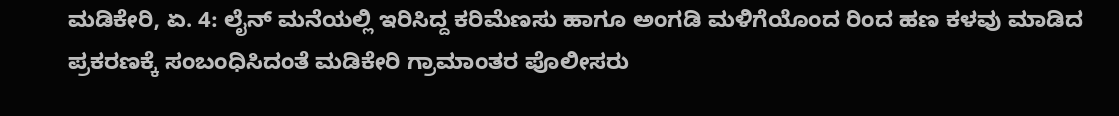ಮಡಿಕೇರಿ, ಏ. 4: ಲೈನ್ ಮನೆಯಲ್ಲಿ ಇರಿಸಿದ್ದ ಕರಿಮೆಣಸು ಹಾಗೂ ಅಂಗಡಿ ಮಳಿಗೆಯೊಂದ ರಿಂದ ಹಣ ಕಳವು ಮಾಡಿದ ಪ್ರಕರಣಕ್ಕೆ ಸಂಬಂಧಿಸಿದಂತೆ ಮಡಿಕೇರಿ ಗ್ರಾಮಾಂತರ ಪೊಲೀಸರು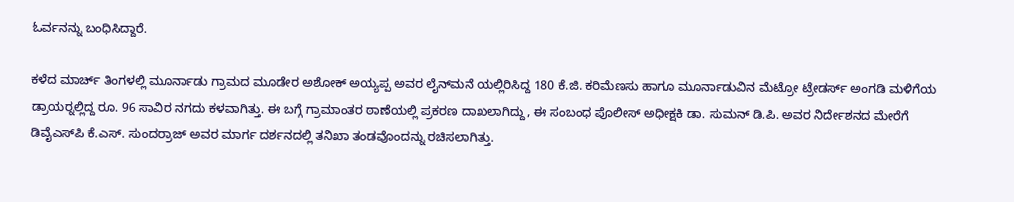ಓರ್ವನನ್ನು ಬಂಧಿಸಿದ್ದಾರೆ.

ಕಳೆದ ಮಾರ್ಚ್ ತಿಂಗಳಲ್ಲಿ ಮೂರ್ನಾಡು ಗ್ರಾಮದ ಮೂಡೇರ ಅಶೋಕ್ ಅಯ್ಯಪ್ಪ ಅವರ ಲೈನ್‍ಮನೆ ಯಲ್ಲಿರಿಸಿದ್ದ 180 ಕೆ.ಜಿ. ಕರಿಮೆಣಸು ಹಾಗೂ ಮೂರ್ನಾಡುವಿನ ಮೆಟ್ರೋ ಟ್ರೇಡರ್ಸ್ ಅಂಗಡಿ ಮಳಿಗೆಯ ಡ್ರಾಯರ್‍ನಲ್ಲಿದ್ದ ರೂ. 96 ಸಾವಿರ ನಗದು ಕಳವಾಗಿತ್ತು. ಈ ಬಗ್ಗೆ ಗ್ರಾಮಾಂತರ ಠಾಣೆಯಲ್ಲಿ ಪ್ರಕರಣ ದಾಖಲಾಗಿದ್ದು, ಈ ಸಂಬಂಧ ಪೊಲೀಸ್ ಅಧೀಕ್ಷಕಿ ಡಾ. ಸುಮನ್ ಡಿ.ಪಿ. ಅವರ ನಿರ್ದೇಶನದ ಮೇರೆಗೆ ಡಿವೈಎಸ್‍ಪಿ ಕೆ.ಎಸ್. ಸುಂದರ್‍ರಾಜ್ ಅವರ ಮಾರ್ಗ ದರ್ಶನದಲ್ಲಿ ತನಿಖಾ ತಂಡವೊಂದನ್ನು ರಚಿಸಲಾಗಿತ್ತು.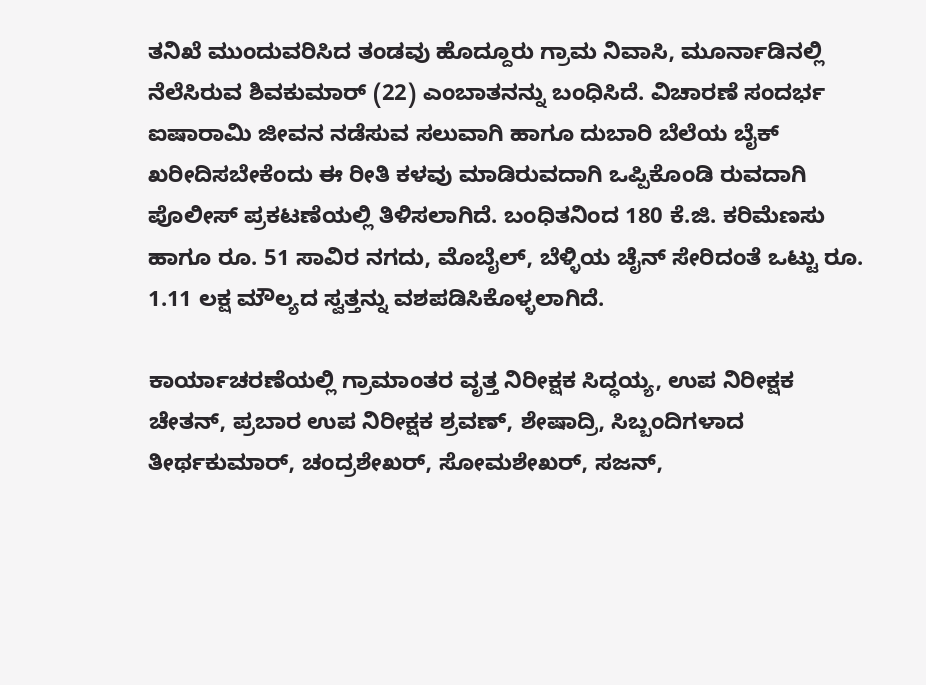ತನಿಖೆ ಮುಂದುವರಿಸಿದ ತಂಡವು ಹೊದ್ದೂರು ಗ್ರಾಮ ನಿವಾಸಿ, ಮೂರ್ನಾಡಿನಲ್ಲಿ ನೆಲೆಸಿರುವ ಶಿವಕುಮಾರ್ (22) ಎಂಬಾತನನ್ನು ಬಂಧಿಸಿದೆ. ವಿಚಾರಣೆ ಸಂದರ್ಭ ಐಷಾರಾಮಿ ಜೀವನ ನಡೆಸುವ ಸಲುವಾಗಿ ಹಾಗೂ ದುಬಾರಿ ಬೆಲೆಯ ಬೈಕ್ ಖರೀದಿಸಬೇಕೆಂದು ಈ ರೀತಿ ಕಳವು ಮಾಡಿರುವದಾಗಿ ಒಪ್ಪಿಕೊಂಡಿ ರುವದಾಗಿ ಪೊಲೀಸ್ ಪ್ರಕಟಣೆಯಲ್ಲಿ ತಿಳಿಸಲಾಗಿದೆ. ಬಂಧಿತನಿಂದ 180 ಕೆ.ಜಿ. ಕರಿಮೆಣಸು ಹಾಗೂ ರೂ. 51 ಸಾವಿರ ನಗದು, ಮೊಬೈಲ್, ಬೆಳ್ಳಿಯ ಚೈನ್ ಸೇರಿದಂತೆ ಒಟ್ಟು ರೂ. 1.11 ಲಕ್ಷ ಮೌಲ್ಯದ ಸ್ವತ್ತನ್ನು ವಶಪಡಿಸಿಕೊಳ್ಳಲಾಗಿದೆ.

ಕಾರ್ಯಾಚರಣೆಯಲ್ಲಿ ಗ್ರಾಮಾಂತರ ವೃತ್ತ ನಿರೀಕ್ಷಕ ಸಿದ್ಧಯ್ಯ, ಉಪ ನಿರೀಕ್ಷಕ ಚೇತನ್, ಪ್ರಬಾರ ಉಪ ನಿರೀಕ್ಷಕ ಶ್ರವಣ್, ಶೇಷಾದ್ರಿ, ಸಿಬ್ಬಂದಿಗಳಾದ ತೀರ್ಥಕುಮಾರ್, ಚಂದ್ರಶೇಖರ್, ಸೋಮಶೇಖರ್, ಸಜನ್,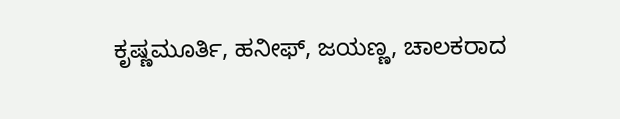ಕೃಷ್ಣಮೂರ್ತಿ, ಹನೀಫ್, ಜಯಣ್ಣ, ಚಾಲಕರಾದ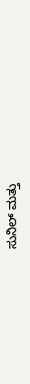ಸುನಿಲ್ ಮತ್ತು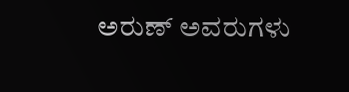ಅರುಣ್ ಅವರುಗಳು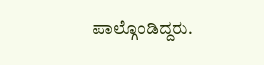ಪಾಲ್ಗೊಂಡಿದ್ದರು.